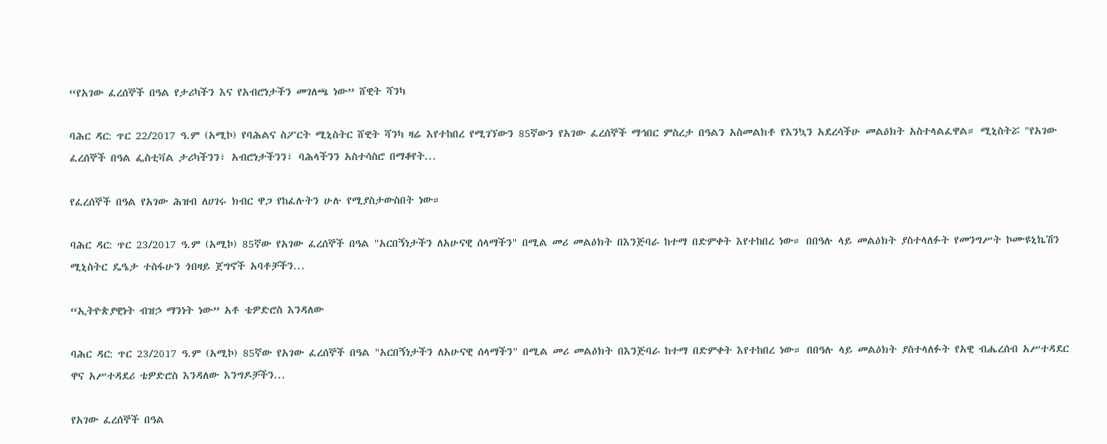“የአገው ፈረሰኞች በዓል የታሪካችን እና የአብሮነታችን መገለጫ ነው” ሸዊት ሻንካ

ባሕር ዳር: ጥር 22/2017 ዓ.ም (አሚኮ) የባሕልና ስፖርት ሚኒስትር ሸዊት ሻንካ ዛሬ እየተከበረ የሚገኘውን 85ኛውን የአገው ፈረሰኞች ማኅበር ምስረታ በዓልን አስመልክቶ የእንኳን አደረሳችሁ መልዕክት አስተላልፈዋል። ሚኒስትሯ "የአገው ፈረሰኞች በዓል ፌስቲቫል ታሪካችንን፣ አብሮነታችንን፣ ባሕላችንን አስተሳስሮ በማቆየት...

የፈረሰኞች በዓል የአገው ሕዝብ ለሀገሩ ክብር ዋጋ የከፈሉትን ሁሉ የሚያስታውስበት ነው።

ባሕር ዳር: ጥር 23/2017 ዓ.ም (አሚኮ) 85ኛው የአገው ፈረሰኞች በዓል "አርበኝነታችን ለአሁናዊ ሰላማችን" በሚል መሪ መልዕክት በእንጅባራ ከተማ በድምቀት እየተከበረ ነው። በበዓሉ ላይ መልዕክት ያስተላለፉት የመንግሥት ኮሙዩኒኬሽን ሚኒስትር ዴዔታ ተስፋሁን ጎበዛይ ጀግኖች አባቶቻችን...

“ኢትዮጵያዊነት ብዝኃ ማንነት ነው” አቶ ቴዎድሮስ እንዳለው

ባሕር ዳር: ጥር 23/2017 ዓ.ም (አሚኮ) 85ኛው የአገው ፈረሰኞች በዓል "አርበኝነታችን ለአሁናዊ ሰላማችን" በሚል መሪ መልዕክት በእንጅባራ ከተማ በድምቀት እየተከበረ ነው። በበዓሉ ላይ መልዕክት ያስተላለፉት የአዊ ብሔረሰብ አሥተዳደር ዋና አሥተዳደሪ ቴዎድሮስ እንዳለው እንግዶቻችን...

የአገው ፈረሰኞች በዓል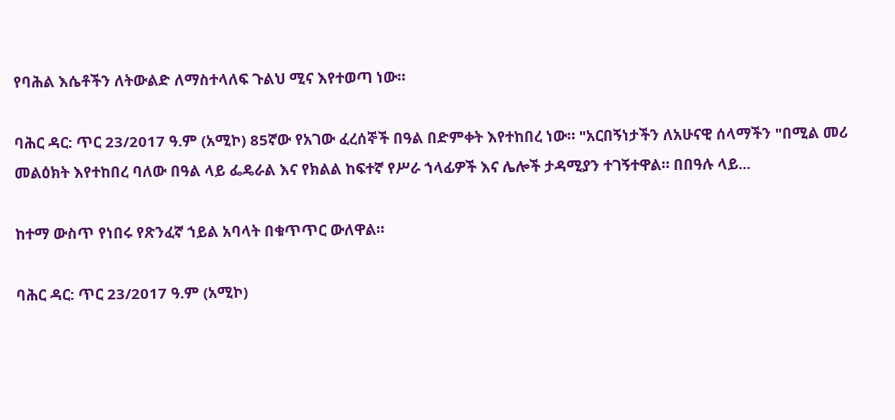የባሕል እሴቶችን ለትውልድ ለማስተላለፍ ጉልህ ሚና እየተወጣ ነው።

ባሕር ዳር: ጥር 23/2017 ዓ.ም (አሚኮ) 85ኛው የአገው ፈረሰኞች በዓል በድምቀት እየተከበረ ነው። "አርበኝነታችን ለአሁናዊ ሰላማችን "በሚል መሪ መልዕክት እየተከበረ ባለው በዓል ላይ ፌዴራል እና የክልል ከፍተኛ የሥራ ኀላፊዎች እና ሌሎች ታዳሚያን ተገኝተዋል። በበዓሉ ላይ...

ከተማ ውስጥ የነበሩ የጽንፈኛ ኀይል አባላት በቁጥጥር ውለዋል።

ባሕር ዳር: ጥር 23/2017 ዓ.ም (አሚኮ)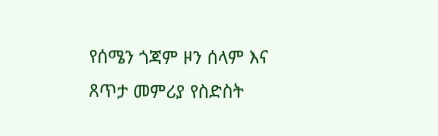የሰሜን ጎጃም ዞን ሰላም እና ጸጥታ መምሪያ የስድስት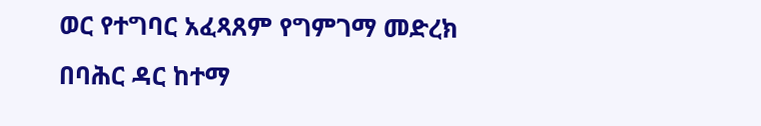ወር የተግባር አፈጻጸም የግምገማ መድረክ በባሕር ዳር ከተማ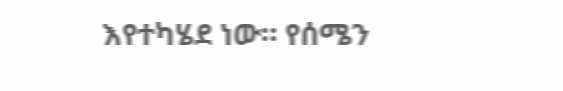እየተካሄደ ነው። የሰሜን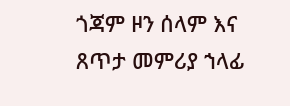ጎጃም ዞን ሰላም እና ጸጥታ መምሪያ ኀላፊ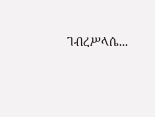ገብረሥላሴ...